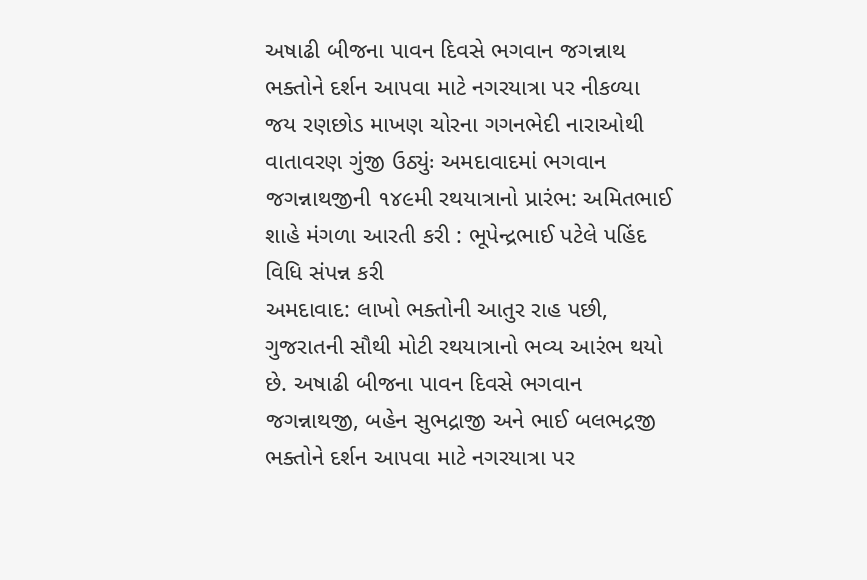અષાઢી બીજના પાવન દિવસે ભગવાન જગન્નાથ ભક્તોને દર્શન આપવા માટે નગરયાત્રા પર નીકળ્યા
જય રણછોડ માખણ ચોરના ગગનભેદી નારાઓથી વાતાવરણ ગુંજી ઉઠ્યુંઃ અમદાવાદમાં ભગવાન જગન્નાથજીની ૧૪૯મી રથયાત્રાનો પ્રારંભ: અમિતભાઈ શાહે મંગળા આરતી કરી : ભૂપેન્દ્રભાઈ પટેલે પહિંદ વિધિ સંપન્ન કરી
અમદાવાદ: લાખો ભક્તોની આતુર રાહ પછી, ગુજરાતની સૌથી મોટી રથયાત્રાનો ભવ્ય આરંભ થયો છે. અષાઢી બીજના પાવન દિવસે ભગવાન જગન્નાથજી, બહેન સુભદ્રાજી અને ભાઈ બલભદ્રજી ભક્તોને દર્શન આપવા માટે નગરયાત્રા પર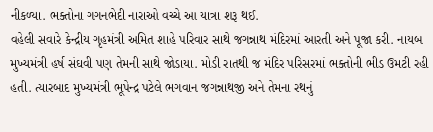નીકળ્યા. ભક્તોના ગગનભેદી નારાઓ વચ્ચે આ યાત્રા શરૂ થઈ.
વહેલી સવારે કેન્દ્રીય ગૃહમંત્રી અમિત શાહે પરિવાર સાથે જગન્નાથ મંદિરમાં આરતી અને પૂજા કરી. નાયબ મુખ્યમંત્રી હર્ષ સંઘવી પણ તેમની સાથે જોડાયા. મોડી રાતથી જ મંદિર પરિસરમાં ભક્તોની ભીડ ઉમટી રહી હતી. ત્યારબાદ મુખ્યમંત્રી ભૂપેન્દ્ર પટેલે ભગવાન જગન્નાથજી અને તેમના રથનું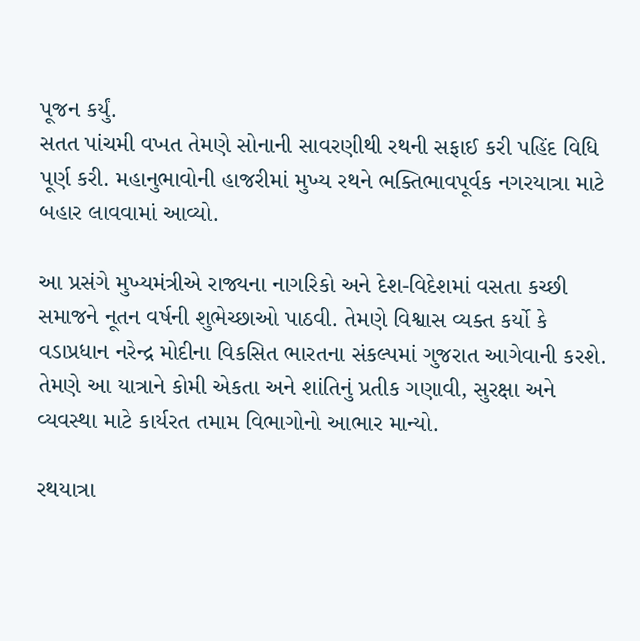પૂજન કર્યું.
સતત પાંચમી વખત તેમણે સોનાની સાવરણીથી રથની સફાઈ કરી પહિંદ વિધિ પૂર્ણ કરી. મહાનુભાવોની હાજરીમાં મુખ્ય રથને ભક્તિભાવપૂર્વક નગરયાત્રા માટે બહાર લાવવામાં આવ્યો.

આ પ્રસંગે મુખ્યમંત્રીએ રાજ્યના નાગરિકો અને દેશ-વિદેશમાં વસતા કચ્છી સમાજને નૂતન વર્ષની શુભેચ્છાઓ પાઠવી. તેમણે વિશ્વાસ વ્યક્ત કર્યો કે વડાપ્રધાન નરેન્દ્ર મોદીના વિકસિત ભારતના સંકલ્પમાં ગુજરાત આગેવાની કરશે. તેમણે આ યાત્રાને કોમી એકતા અને શાંતિનું પ્રતીક ગણાવી, સુરક્ષા અને વ્યવસ્થા માટે કાર્યરત તમામ વિભાગોનો આભાર માન્યો.

રથયાત્રા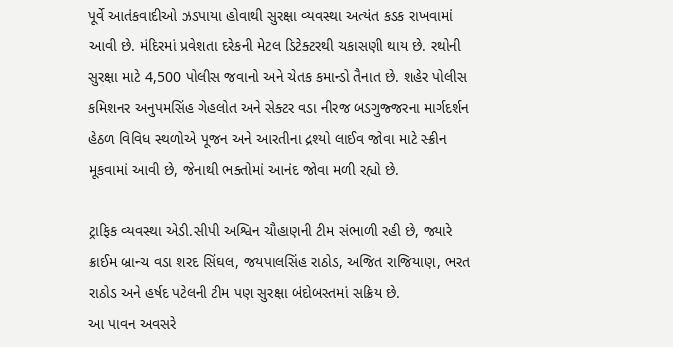પૂર્વે આતંકવાદીઓ ઝડપાયા હોવાથી સુરક્ષા વ્યવસ્થા અત્યંત કડક રાખવામાં આવી છે. મંદિરમાં પ્રવેશતા દરેકની મેટલ ડિટેક્ટરથી ચકાસણી થાય છે. રથોની સુરક્ષા માટે 4,500 પોલીસ જવાનો અને ચેતક કમાન્ડો તૈનાત છે. શહેર પોલીસ કમિશનર અનુપમસિંહ ગેહલોત અને સેક્ટર વડા નીરજ બડગુજ્જરના માર્ગદર્શન હેઠળ વિવિધ સ્થળોએ પૂજન અને આરતીના દ્રશ્યો લાઈવ જોવા માટે સ્ક્રીન મૂકવામાં આવી છે, જેનાથી ભક્તોમાં આનંદ જોવા મળી રહ્યો છે.

ટ્રાફિક વ્યવસ્થા એડી.સીપી અશ્વિન ચૌહાણની ટીમ સંભાળી રહી છે, જ્યારે ક્રાઈમ બ્રાન્ચ વડા શરદ સિંઘલ, જયપાલસિંહ રાઠોડ, અજિત રાજિયાણ, ભરત રાઠોડ અને હર્ષદ પટેલની ટીમ પણ સુરક્ષા બંદોબસ્તમાં સક્રિય છે.
આ પાવન અવસરે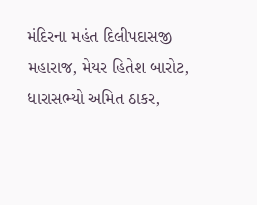મંદિરના મહંત દિલીપદાસજી મહારાજ, મેયર હિતેશ બારોટ, ધારાસભ્યો અમિત ઠાકર,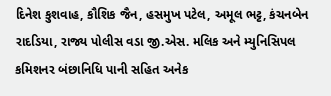દિનેશ કુશવાહ, કૌશિક જૈન, હસમુખ પટેલ, અમૂલ ભટ્ટ, કંચનબેન રાદડિયા, રાજ્ય પોલીસ વડા જી.એસ. મલિક અને મ્યુનિસિપલ કમિશનર બંછાનિધિ પાની સહિત અનેક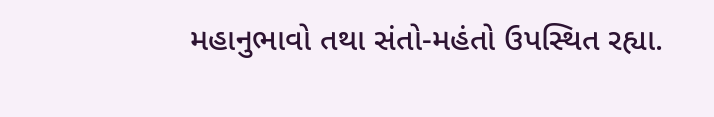મહાનુભાવો તથા સંતો-મહંતો ઉપસ્થિત રહ્યા.